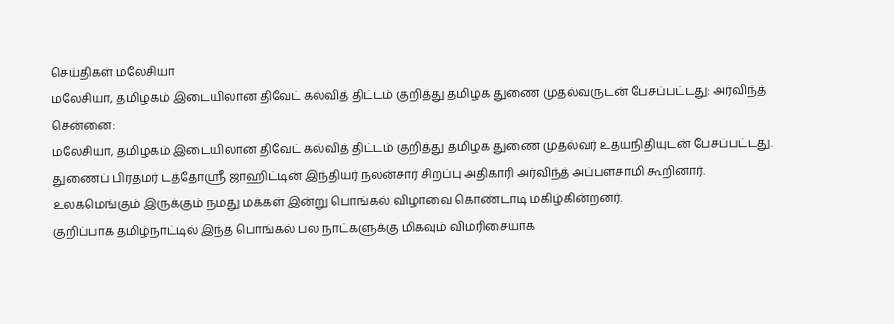செய்திகள் மலேசியா
மலேசியா, தமிழகம் இடையிலான திவேட் கல்வித் திட்டம் குறித்து தமிழக துணை முதல்வருடன் பேசப்பட்டது: அர்விந்த்
சென்னை:
மலேசியா, தமிழகம் இடையிலான திவேட் கல்வித் திட்டம் குறித்து தமிழக துணை முதல்வர் உதயநிதியுடன் பேசப்பட்டது.
துணைப் பிரதமர் டத்தோஶ்ரீ ஜாஹிட்டின் இந்தியர் நலன்சார் சிறப்பு அதிகாரி அர்விந்த் அப்பளசாமி கூறினார்.
உலகமெங்கும் இருக்கும் நமது மக்கள் இன்று பொங்கல் விழாவை கொண்டாடி மகிழ்கின்றனர்.
குறிப்பாக தமிழ்நாட்டில் இந்த பொங்கல் பல நாட்களுக்கு மிகவும் விமரிசையாக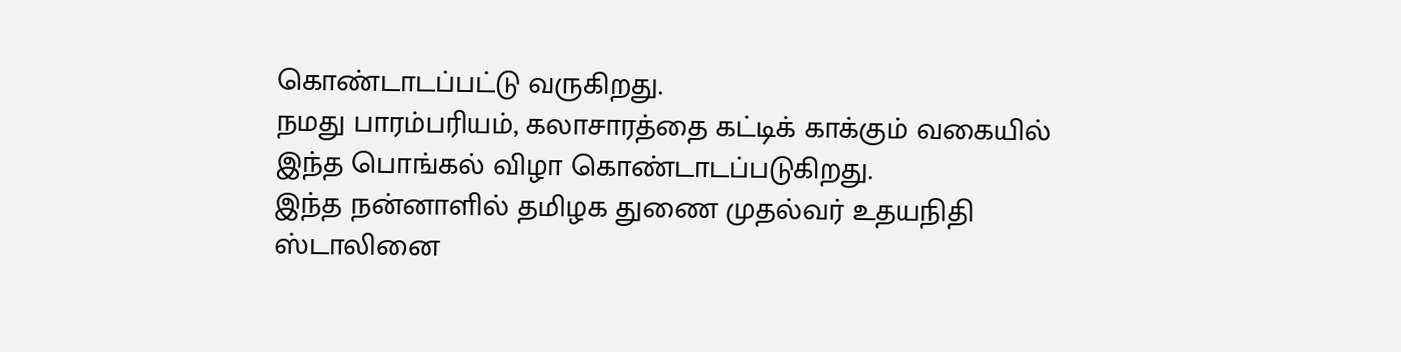கொண்டாடப்பட்டு வருகிறது.
நமது பாரம்பரியம், கலாசாரத்தை கட்டிக் காக்கும் வகையில் இந்த பொங்கல் விழா கொண்டாடப்படுகிறது.
இந்த நன்னாளில் தமிழக துணை முதல்வர் உதயநிதி ஸ்டாலினை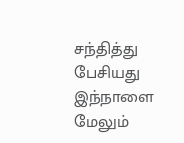சந்தித்து பேசியது இந்நாளை மேலும்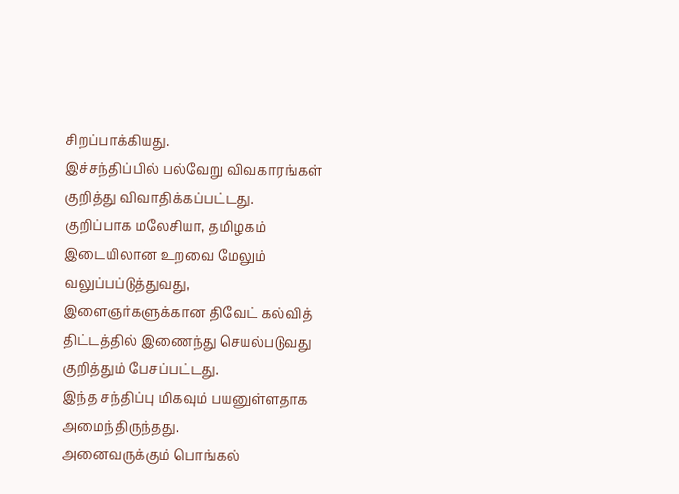சிறப்பாக்கியது.
இச்சந்திப்பில் பல்வேறு விவகாரங்கள் குறித்து விவாதிக்கப்பட்டது.
குறிப்பாக மலேசியா, தமிழகம் இடையிலான உறவை மேலும் வலுப்பப்டுத்துவது,
இளைஞர்களுக்கான திவேட் கல்வித் திட்டத்தில் இணைந்து செயல்படுவது குறித்தும் பேசப்பட்டது.
இந்த சந்திப்பு மிகவும் பயனுள்ளதாக அமைந்திருந்தது.
அனைவருக்கும் பொங்கல்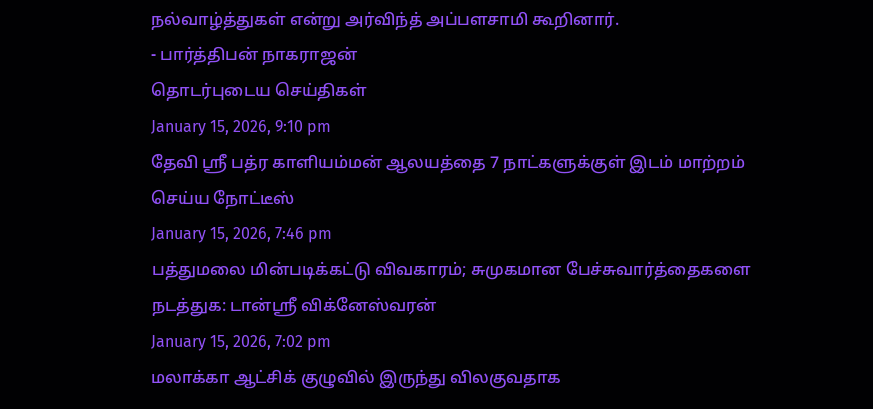நல்வாழ்த்துகள் என்று அர்விந்த் அப்பளசாமி கூறினார்.
- பார்த்திபன் நாகராஜன்
தொடர்புடைய செய்திகள்
January 15, 2026, 9:10 pm
தேவி ஸ்ரீ பத்ர காளியம்மன் ஆலயத்தை 7 நாட்களுக்குள் இடம் மாற்றம் செய்ய நோட்டீஸ்
January 15, 2026, 7:46 pm
பத்துமலை மின்படிக்கட்டு விவகாரம்; சுமுகமான பேச்சுவார்த்தைகளை நடத்துக: டான்ஸ்ரீ விக்னேஸ்வரன்
January 15, 2026, 7:02 pm
மலாக்கா ஆட்சிக் குழுவில் இருந்து விலகுவதாக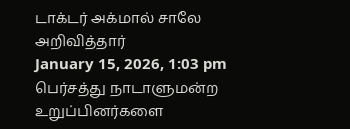டாக்டர் அக்மால் சாலே அறிவித்தார்
January 15, 2026, 1:03 pm
பெர்சத்து நாடாளுமன்ற உறுப்பினர்களை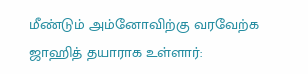மீண்டும் அம்னோவிற்கு வரவேற்க ஜாஹித் தயாராக உள்ளார்: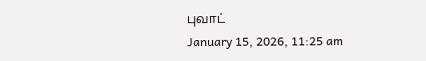புவாட்
January 15, 2026, 11:25 am